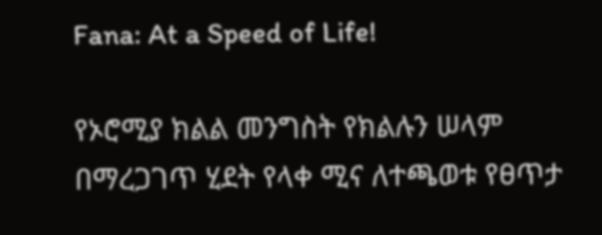Fana: At a Speed of Life!

የኦሮሚያ ክልል መንግስት የክልሉን ሠላም በማረጋገጥ ሂደት የላቀ ሚና ለተጫወቱ የፀጥታ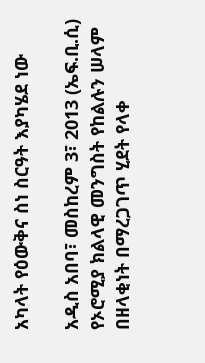አካላት የዕውቅና ስነ ስርዓት እያካሄደ ነው

አዲስ አበባ፣ መስከረም 3፣ 2013 (ኤፍ.ቢ.ሲ) የኦሮሚያ ክልላዊ መንግስት የከልሉን ሠላም በዘላቂነት በማረጋገጥ ሂደት የላቀ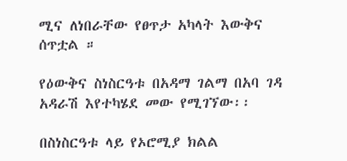ሚና ለነበራቸው የፀጥታ አካላት እውቅና ሰጥቷል ።

የዕውቅና ስነስርዓቱ በአዳማ ገልማ በአባ ገዳ አዳራሽ እየተካሄደ መው የሚገኘው፡፡

በስነስርዓቱ ላይ የኦሮሚያ ክልል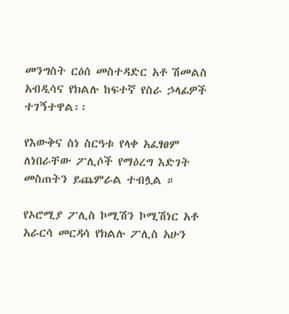መንግስት ርዕሰ መስተዳድር አቶ ሽመልስ አብዲሳና የክልሉ ከፍተኛ የስራ ኃላፊዎች ተገኝተዋል፡፡

የእውቅና ስነ ስርዓቱ የላቀ አፈፃፀም ለነበራቸው ፖሊሶች የማዕረግ እድገት መስጠትን ይጨምራል ተብሏል ።

የኦሮሚያ ፖሊስ ኮሚሽን ኮሚሽነር አቶ አራርሳ መርዳሳ የክልሉ ፖሊስ አሁን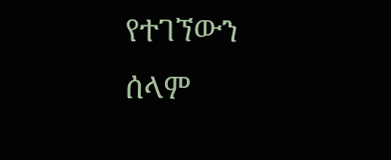የተገኘውን ሰላም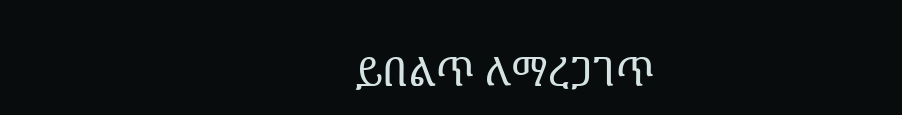ይበልጥ ለማረጋገጥ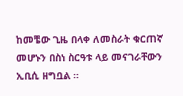ከመቼው ጊዜ በላቀ ለመስራት ቁርጠኛ መሆኑን በስነ ስርዓቱ ላይ መናገራቸውን ኢቢሲ ዘግቧል ።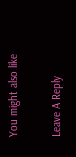You might also like

Leave A Reply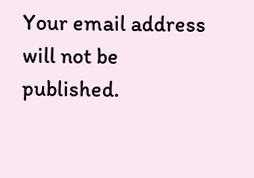Your email address will not be published.